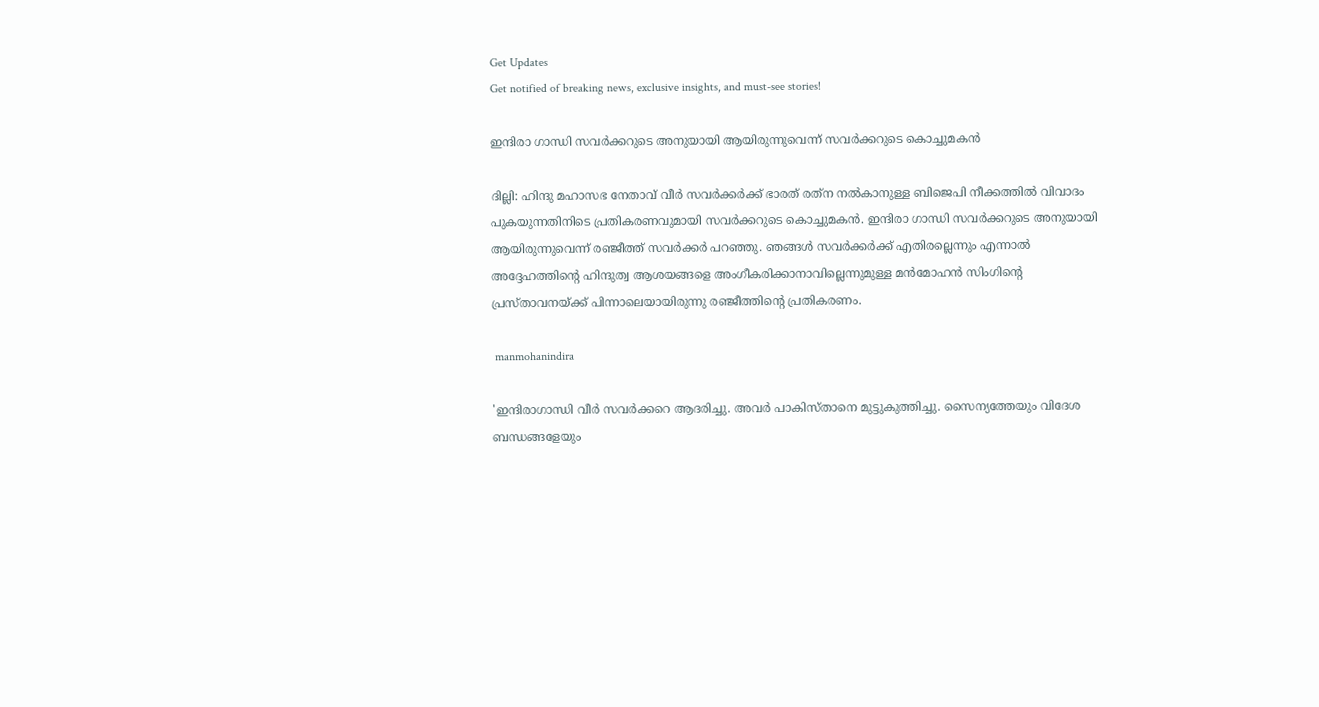Get Updates
Get notified of breaking news, exclusive insights, and must-see stories!

ഇന്ദിരാ ഗാന്ധി സവര്‍ക്കറുടെ അനുയായി ആയിരുന്നുവെന്ന് സവര്‍ക്കറുടെ കൊച്ചുമകന്‍

ദില്ലി: ഹിന്ദു മഹാസഭ നേതാവ് വീര്‍ സവര്‍ക്കര്‍ക്ക് ഭാരത് രത്‌ന നല്‍കാനുള്ള ബിജെപി നീക്കത്തില്‍ വിവാദം പുകയുന്നതിനിടെ പ്രതികരണവുമായി സവര്‍ക്കറുടെ കൊച്ചുമകന്‍. ഇന്ദിരാ ഗാന്ധി സവര്‍ക്കറുടെ അനുയായി ആയിരുന്നുവെന്ന് രഞ്ജീത്ത് സവര്‍ക്കര്‍ പറഞ്ഞു. ഞങ്ങള്‍ സവര്‍ക്കര്‍ക്ക് എതിരല്ലെന്നും എന്നാല്‍ അദ്ദേഹത്തിന്‍റെ ഹിന്ദുത്വ ആശയങ്ങളെ അംഗീകരിക്കാനാവില്ലെന്നുമുള്ള മന്‍മോഹന്‍ സിംഗിന്‍റെ പ്രസ്താവനയ്ക്ക് പിന്നാലെയായിരുന്നു രഞ്ജീത്തിന്‍റെ പ്രതികരണം.

 manmohanindira

'ഇന്ദിരാഗാന്ധി വീർ സവർക്കറെ ആദരിച്ചു. അവര്‍ പാകിസ്താനെ മുട്ടുകുത്തിച്ചു. സൈന്യത്തേയും വിദേശ ബന്ധങ്ങളേയും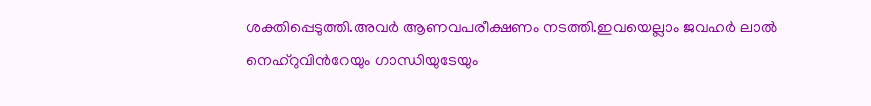ശക്തിപ്പെടുത്തി.അവര്‍ ആണവപരീക്ഷണം നടത്തി.ഇവയെല്ലാം ജവഹര്‍ ലാല്‍ നെഹ്റുവിന്‍റേയും ഗാന്ധിയുടേയും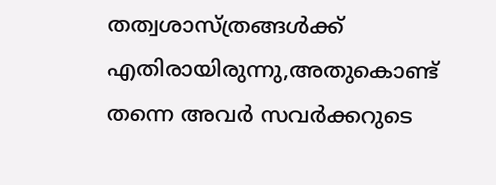തത്വശാസ്ത്രങ്ങള്‍ക്ക് എതിരായിരുന്നു,അതുകൊണ്ട് തന്നെ അവര്‍ സവര്‍ക്കറുടെ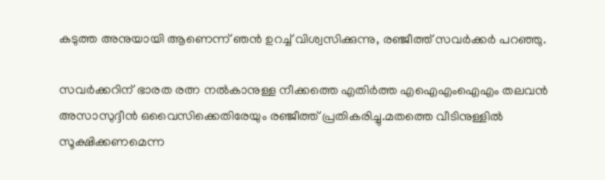കടുത്ത അനുയായി ആണെന്ന് ഞന്‍ ഉറച്ച് വിശ്വസിക്കുന്നു, രഞ്ജീത്ത് സവര്‍ക്കര്‍ പറഞ്ഞു.

സവര്‍ക്കറിന് ഭാരത രത്ന നല്‍കാനുള്ള നീക്കത്തെ എതിര്‍ത്ത എഐഎംഐഎം തലവന്‍ അസാസുദ്ദീന്‍ ഒവൈസിക്കെതിരേയും രഞ്ജീത്ത് പ്രതികരിച്ചു.മതത്തെ വീടിനുള്ളില്‍ സൂക്ഷിക്കണമെന്ന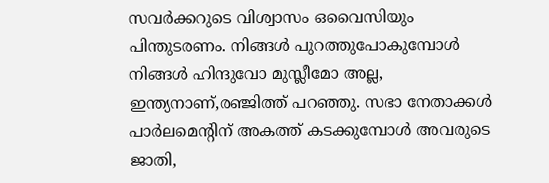സവര്‍ക്കറുടെ വിശ്വാസം ഒവൈസിയും പിന്തുടരണം. നിങ്ങൾ പുറത്തുപോകുമ്പോൾ നിങ്ങൾ ഹിന്ദുവോ മുസ്ലീമോ അല്ല, ഇന്ത്യനാണ്,രഞ്ജിത്ത് പറഞ്ഞു. സഭാ നേതാക്കള്‍ പാർലമെന്‍റിന് അകത്ത് കടക്കുമ്പോള്‍ അവരുടെ ജാതി,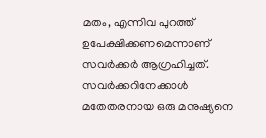മതം, എന്നിവ പുറത്ത് ഉപേക്ഷിക്കണമെന്നാണ് സവർക്കർ ആഗ്രഹിച്ചത്. സവർക്കറിനേക്കാൾ മതേതരനായ ഒരു മനുഷ്യനെ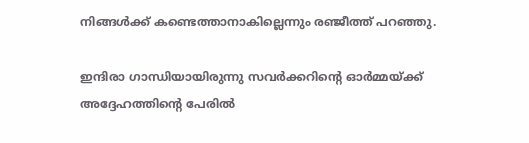നിങ്ങൾക്ക് കണ്ടെത്താനാകില്ലെന്നും രഞ്ജീത്ത് പറഞ്ഞു.

ഇന്ദിരാ ഗാന്ധിയായിരുന്നു സവര്‍ക്കറിന്‍റെ ഓര്‍മ്മയ്ക്ക് അദ്ദേഹത്തിന്‍റെ പേരില്‍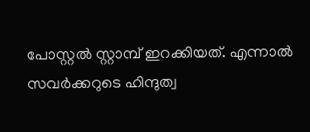പോസ്റ്റല്‍ സ്റ്റാമ്പ് ഇറക്കിയത്. എന്നാല്‍ സവര്‍ക്കറുടെ ഹിന്ദുത്വ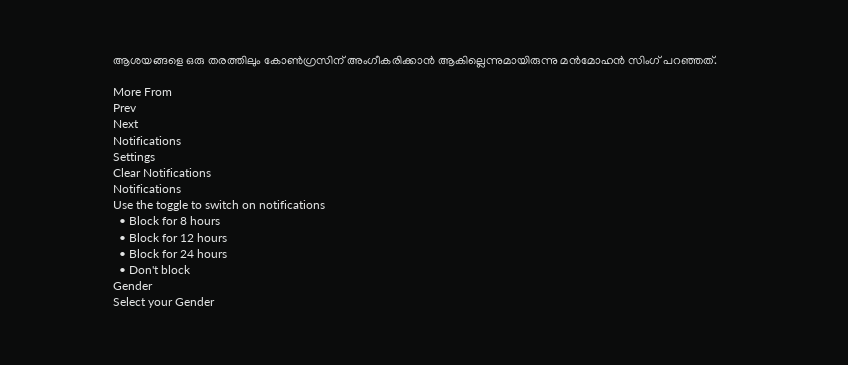ആശയങ്ങളെ ഒരു തരത്തിലും കോണ്‍ഗ്രസിന് അംഗീകരിക്കാന്‍ ആകില്ലെന്നുമായിരുന്നു മന്‍മോഹന്‍ സിംഗ് പറഞ്ഞത്.

More From
Prev
Next
Notifications
Settings
Clear Notifications
Notifications
Use the toggle to switch on notifications
  • Block for 8 hours
  • Block for 12 hours
  • Block for 24 hours
  • Don't block
Gender
Select your Gender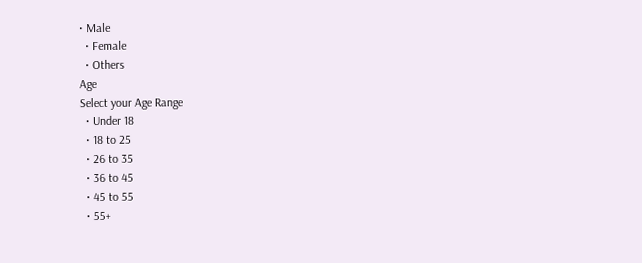• Male
  • Female
  • Others
Age
Select your Age Range
  • Under 18
  • 18 to 25
  • 26 to 35
  • 36 to 45
  • 45 to 55
  • 55+